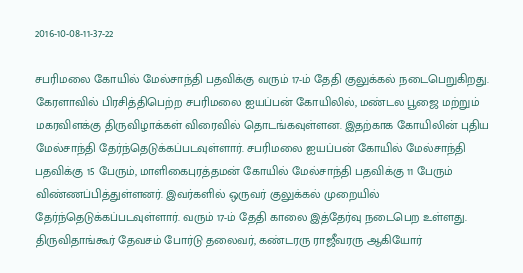2016-10-08-11-37-22

சபரிமலை கோயில் மேல்சாந்தி பதவிக்கு வரும் 17-ம் தேதி குலுக்கல் நடைபெறுகிறது.
கேரளாவில் பிரசித்திபெற்ற சபரிமலை ஐயப்பன் கோயிலில், மண்டல பூஜை மற்றும் மகரவிளக்கு திருவிழாக்கள் விரைவில் தொடங்கவுள்ளன. இதற்காக கோயிலின் புதிய மேல்சாந்தி தேர்ந்தெடுக்கப்படவுள்ளார். சபரிமலை ஐயப்பன் கோயில் மேல்சாந்தி பதவிக்கு 15 பேரும், மாளிகைபுரத்தமன் கோயில் மேல்சாந்தி பதவிக்கு 11 பேரும் விண்ணப்பித்துள்ளனர். இவர்களில் ஒருவர் குலுக்கல் முறையில் தேர்ந்தெடுக்கப்படவுள்ளார். வரும் 17-ம் தேதி காலை இத்தேர்வு நடைபெற உள்ளது. திருவிதாங்கூர் தேவசம் போர்டு தலைவர், கண்டரரு ராஜீவரரு ஆகியோர்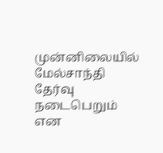முன்னிலையில் மேல்சாந்தி தேர்வு நடைபெறும் என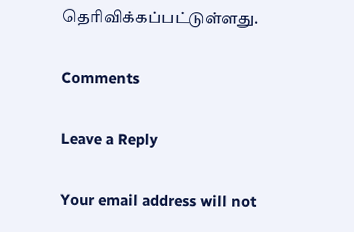தெரிவிக்கப்பட்டுள்ளது.

Comments

Leave a Reply

Your email address will not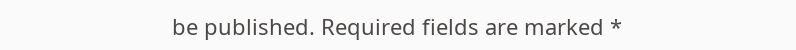be published. Required fields are marked *